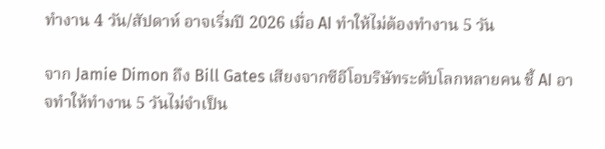ทำงาน 4 วัน/สัปดาห์ อาจเริ่มปี 2026 เมื่อ AI ทำให้ไม่ต้องทำงาน 5 วัน

จาก Jamie Dimon ถึง Bill Gates เสียงจากซีอีโอบริษัทระดับโลกหลายคน ชี้ AI อาจทำให้ทำงาน 5 วันไม่จำเป็น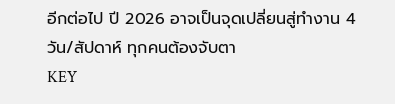อีกต่อไป ปี 2026 อาจเป็นจุดเปลี่ยนสู่ทำงาน 4 วัน/สัปดาห์ ทุกคนต้องจับตา
KEY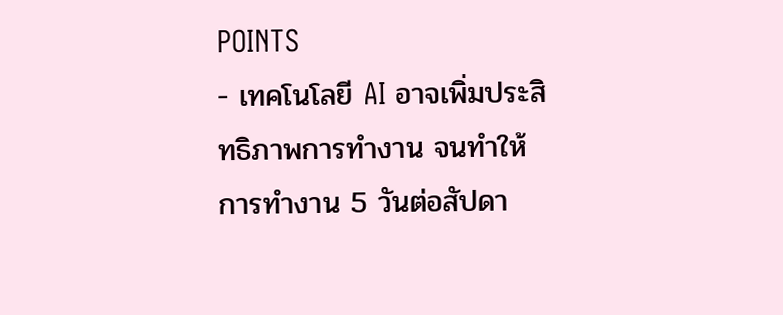POINTS
- เทคโนโลยี AI อาจเพิ่มประสิทธิภาพการทำงาน จนทำให้การทำงาน 5 วันต่อสัปดา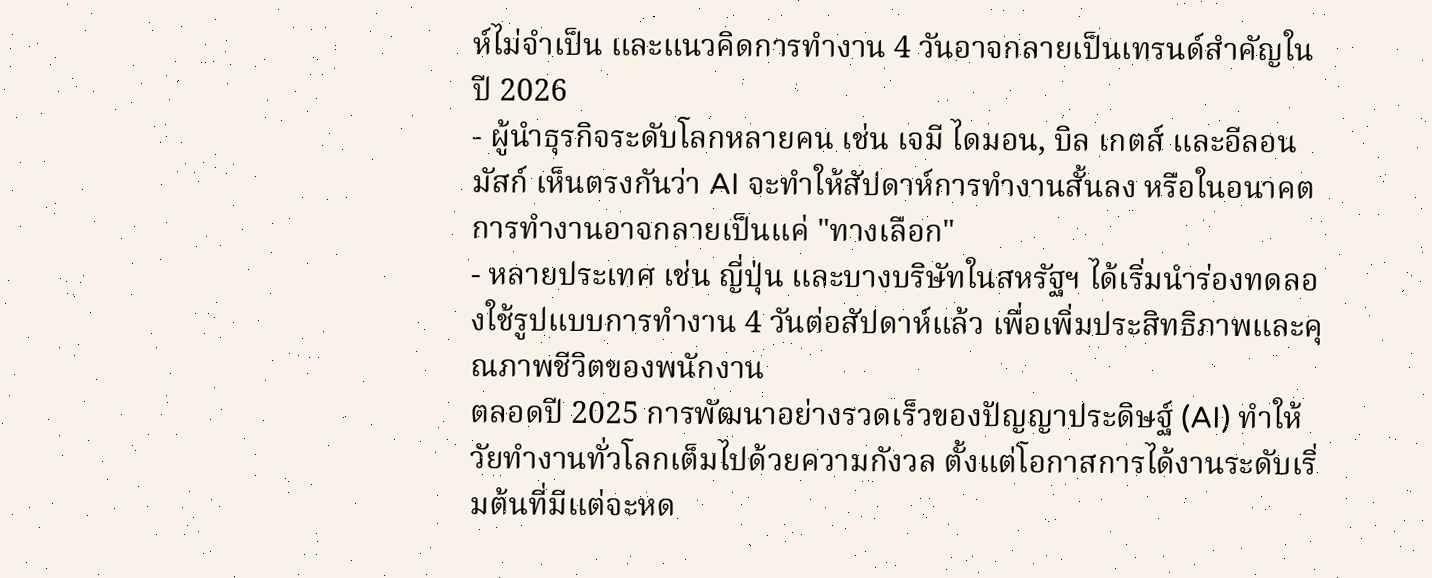ห์ไม่จำเป็น และแนวคิดการทำงาน 4 วันอาจกลายเป็นเทรนด์สำคัญในปี 2026
- ผู้นำธุรกิจระดับโลกหลายคน เช่น เจมี ไดมอน, บิล เกตส์ และอีลอน มัสก์ เห็นตรงกันว่า AI จะทำให้สัปดาห์การทำงานสั้นลง หรือในอนาคต การทำงานอาจกลายเป็นแค่ "ทางเลือก"
- หลายประเทศ เช่น ญี่ปุ่น และบางบริษัทในสหรัฐฯ ได้เริ่มนำร่องทดลองใช้รูปแบบการทำงาน 4 วันต่อสัปดาห์แล้ว เพื่อเพิ่มประสิทธิภาพและคุณภาพชีวิตของพนักงาน
ตลอดปี 2025 การพัฒนาอย่างรวดเร็วของปัญญาประดิษฐ์ (AI) ทำให้วัยทำงานทั่วโลกเต็มไปด้วยความกังวล ตั้งแต่โอกาสการได้งานระดับเริ่มต้นที่มีแต่จะหด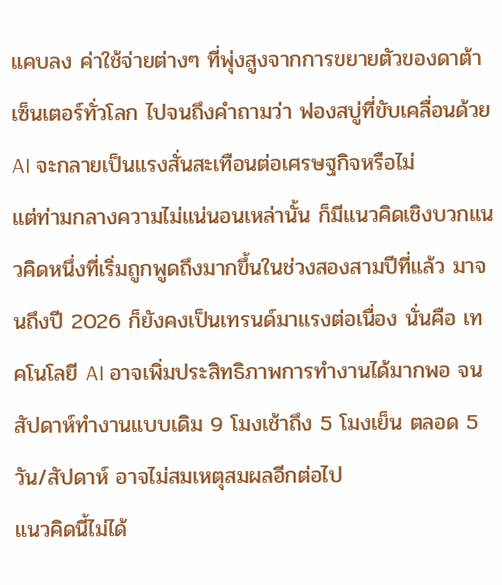แคบลง ค่าใช้จ่ายต่างๆ ที่พุ่งสูงจากการขยายตัวของดาต้าเซ็นเตอร์ทั่วโลก ไปจนถึงคำถามว่า ฟองสบู่ที่ขับเคลื่อนด้วย AI จะกลายเป็นแรงสั่นสะเทือนต่อเศรษฐกิจหรือไม่
แต่ท่ามกลางความไม่แน่นอนเหล่านั้น ก็มีแนวคิดเชิงบวกแนวคิดหนึ่งที่เริ่มถูกพูดถึงมากขึ้นในช่วงสองสามปีที่แล้ว มาจนถึงปี 2026 ก็ยังคงเป็นเทรนด์มาแรงต่อเนื่อง นั่นคือ เทคโนโลยี AI อาจเพิ่มประสิทธิภาพการทำงานได้มากพอ จนสัปดาห์ทำงานแบบเดิม 9 โมงเช้าถึง 5 โมงเย็น ตลอด 5 วัน/สัปดาห์ อาจไม่สมเหตุสมผลอีกต่อไป
แนวคิดนี้ไม่ได้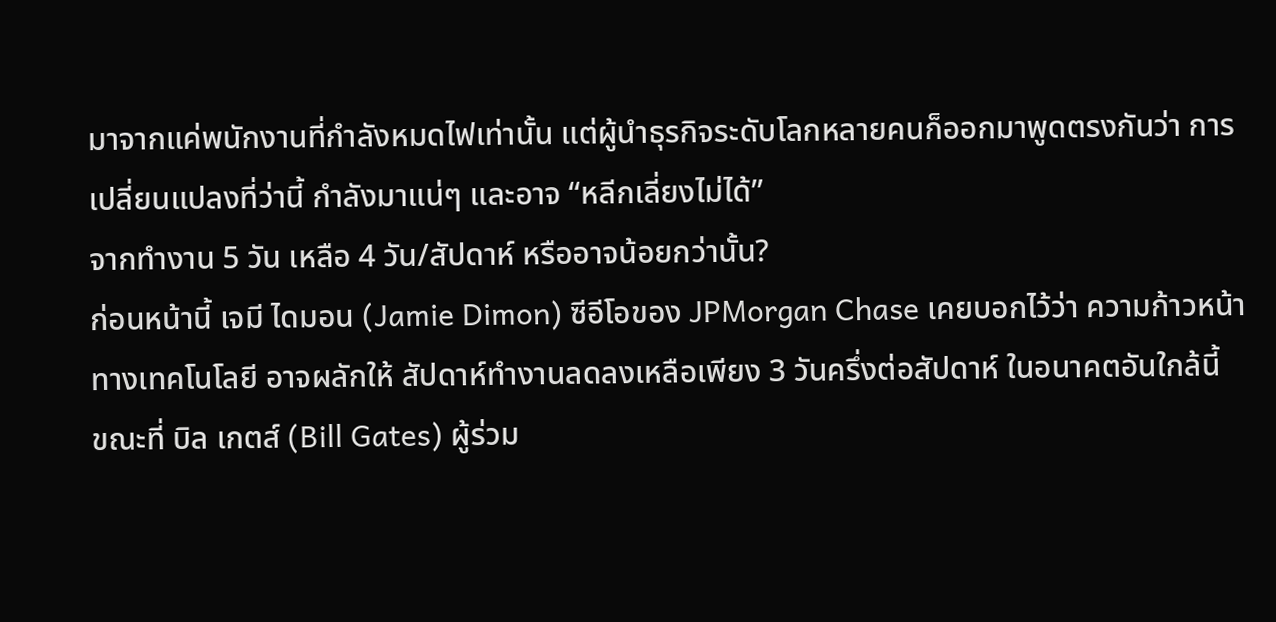มาจากแค่พนักงานที่กำลังหมดไฟเท่านั้น แต่ผู้นำธุรกิจระดับโลกหลายคนก็ออกมาพูดตรงกันว่า การเปลี่ยนแปลงที่ว่านี้ กำลังมาแน่ๆ และอาจ “หลีกเลี่ยงไม่ได้”
จากทำงาน 5 วัน เหลือ 4 วัน/สัปดาห์ หรืออาจน้อยกว่านั้น?
ก่อนหน้านี้ เจมี ไดมอน (Jamie Dimon) ซีอีโอของ JPMorgan Chase เคยบอกไว้ว่า ความก้าวหน้าทางเทคโนโลยี อาจผลักให้ สัปดาห์ทำงานลดลงเหลือเพียง 3 วันครึ่งต่อสัปดาห์ ในอนาคตอันใกล้นี้
ขณะที่ บิล เกตส์ (Bill Gates) ผู้ร่วม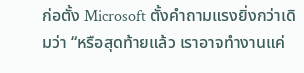ก่อตั้ง Microsoft ตั้งคำถามแรงยิ่งกว่าเดิมว่า “หรือสุดท้ายแล้ว เราอาจทำงานแค่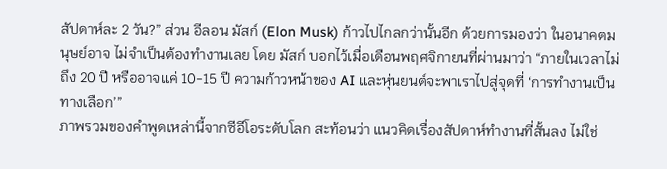สัปดาห์ละ 2 วัน?” ส่วน อีลอน มัสก์ (Elon Musk) ก้าวไปไกลกว่านั้นอีก ด้วยการมองว่า ในอนาคตมนุษย์อาจ ไม่จำเป็นต้องทำงานเลย โดย มัสก์ บอกไว้เมื่อเดือนพฤศจิกายนที่ผ่านมาว่า “ภายในเวลาไม่ถึง 20 ปี หรืออาจแค่ 10-15 ปี ความก้าวหน้าของ AI และหุ่นยนต์จะพาเราไปสู่จุดที่ ‘การทำงานเป็นทางเลือก’”
ภาพรวมของคำพูดเหล่านี้จากซีอีโอระดับโลก สะท้อนว่า แนวคิดเรื่องสัปดาห์ทำงานที่สั้นลง ไม่ใช่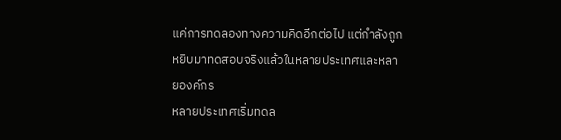แค่การทดลองทางความคิดอีกต่อไป แต่กำลังถูกหยิบมาทดสอบจริงแล้วในหลายประเทศและหลายองค์กร
หลายประเทศเริ่มทดล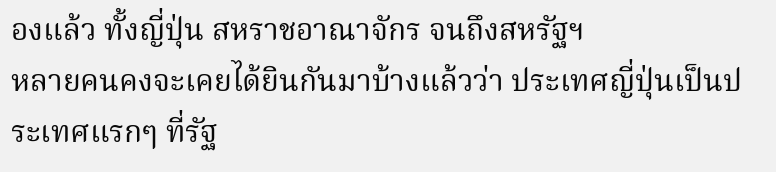องแล้ว ทั้งญี่ปุ่น สหราชอาณาจักร จนถึงสหรัฐฯ
หลายคนคงจะเคยได้ยินกันมาบ้างแล้วว่า ประเทศญี่ปุ่นเป็นประเทศแรกๆ ที่รัฐ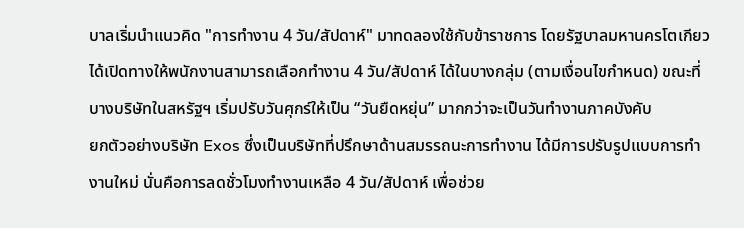บาลเริ่มนำแนวคิด "การทำงาน 4 วัน/สัปดาห์" มาทดลองใช้กับข้าราชการ โดยรัฐบาลมหานครโตเกียวได้เปิดทางให้พนักงานสามารถเลือกทำงาน 4 วัน/สัปดาห์ ได้ในบางกลุ่ม (ตามเงื่อนไขกำหนด) ขณะที่บางบริษัทในสหรัฐฯ เริ่มปรับวันศุกร์ให้เป็น “วันยืดหยุ่น” มากกว่าจะเป็นวันทำงานภาคบังคับ
ยกตัวอย่างบริษัท Exos ซึ่งเป็นบริษัทที่ปรึกษาด้านสมรรถนะการทำงาน ได้มีการปรับรูปแบบการทำงานใหม่ นั่นคือการลดชั่วโมงทำงานเหลือ 4 วัน/สัปดาห์ เพื่อช่วย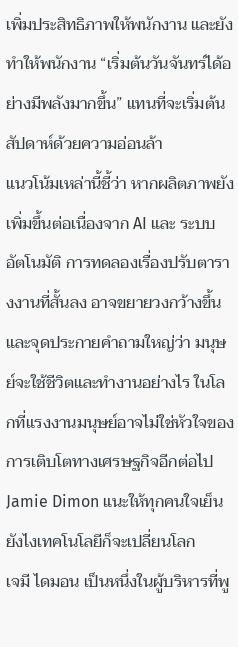เพิ่มประสิทธิภาพให้พนักงาน และยังทำให้พนักงาน “เริ่มต้นวันจันทร์ได้อย่างมีพลังมากขึ้น” แทนที่จะเริ่มต้นสัปดาห์ด้วยความอ่อนล้า
แนวโน้มเหล่านี้ชี้ว่า หากผลิตภาพยังเพิ่มขึ้นต่อเนื่องจาก AI และ ระบบอัตโนมัติ การทดลองเรื่องปรับตารางงานที่สั้นลง อาจขยายวงกว้างขึ้น และจุดประกายคำถามใหญ่ว่า มนุษย์จะใช้ชีวิตและทำงานอย่างไร ในโลกที่แรงงานมนุษย์อาจไม่ใช่หัวใจของการเติบโตทางเศรษฐกิจอีกต่อไป
Jamie Dimon แนะให้ทุกคนใจเย็น ยังไงเทคโนโลยีก็จะเปลี่ยนโลก
เจมี ไดมอน เป็นหนึ่งในผู้บริหารที่พู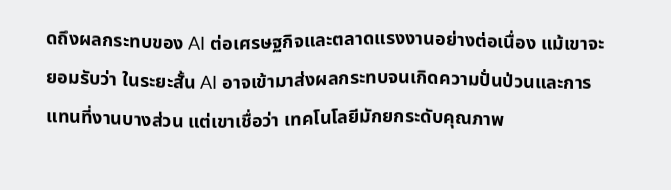ดถึงผลกระทบของ AI ต่อเศรษฐกิจและตลาดแรงงานอย่างต่อเนื่อง แม้เขาจะยอมรับว่า ในระยะสั้น AI อาจเข้ามาส่งผลกระทบจนเกิดความปั่นป่วนและการแทนที่งานบางส่วน แต่เขาเชื่อว่า เทคโนโลยีมักยกระดับคุณภาพ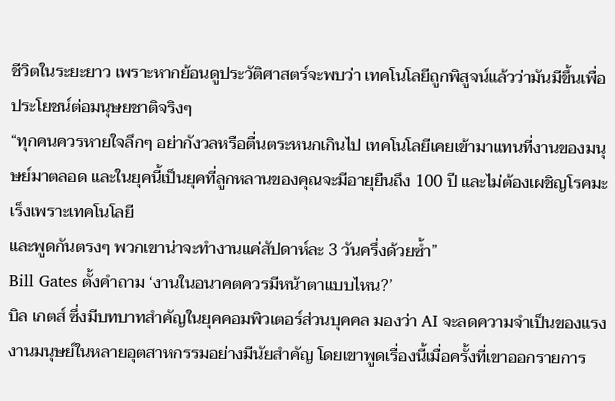ชีวิตในระยะยาว เพราะหากย้อนดูประวัติศาสตร์จะพบว่า เทคโนโลยีถูกพิสูจน์แล้วว่ามันมีขึ้นเพื่อประโยชน์ต่อมนุษยชาติจริงๆ
“ทุกคนควรหายใจลึกๆ อย่ากังวลหรือตื่นตระหนกเกินไป เทคโนโลยีเคยเข้ามาแทนที่งานของมนุษย์มาตลอด และในยุคนี้เป็นยุคที่ลูกหลานของคุณจะมีอายุยืนถึง 100 ปี และไม่ต้องเผชิญโรคมะเร็งเพราะเทคโนโลยี
และพูดกันตรงๆ พวกเขาน่าจะทำงานแค่สัปดาห์ละ 3 วันครึ่งด้วยซ้ำ”
Bill Gates ตั้งคำถาม ‘งานในอนาคตควรมีหน้าตาแบบไหน?’
บิล เกตส์ ซึ่งมีบทบาทสำคัญในยุคคอมพิวเตอร์ส่วนบุคคล มองว่า AI จะลดความจำเป็นของแรงงานมนุษย์ในหลายอุตสาหกรรมอย่างมีนัยสำคัญ โดยเขาพูดเรื่องนี้เมื่อครั้งที่เขาออกรายการ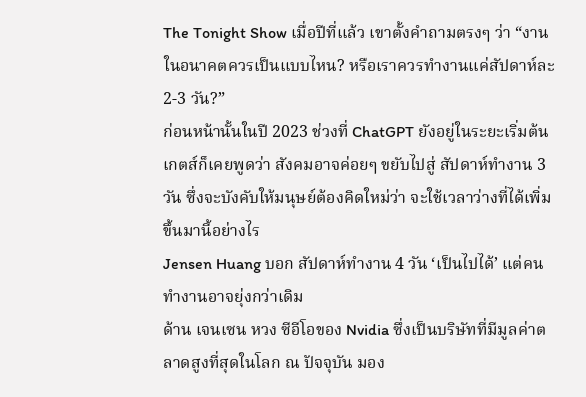The Tonight Show เมื่อปีที่แล้ว เขาตั้งคำถามตรงๆ ว่า “งานในอนาคตควรเป็นแบบไหน? หรือเราควรทำงานแค่สัปดาห์ละ 2-3 วัน?”
ก่อนหน้านั้นในปี 2023 ช่วงที่ ChatGPT ยังอยู่ในระยะเริ่มต้น เกตส์ก็เคยพูดว่า สังคมอาจค่อยๆ ขยับไปสู่ สัปดาห์ทำงาน 3 วัน ซึ่งจะบังคับให้มนุษย์ต้องคิดใหม่ว่า จะใช้เวลาว่างที่ได้เพิ่มขึ้นมานี้อย่างไร
Jensen Huang บอก สัปดาห์ทำงาน 4 วัน ‘เป็นไปได้’ แต่คนทำงานอาจยุ่งกว่าเดิม
ด้าน เจนเซน หวง ซีอีโอของ Nvidia ซึ่งเป็นบริษัทที่มีมูลค่าตลาดสูงที่สุดในโลก ณ ปัจจุบัน มอง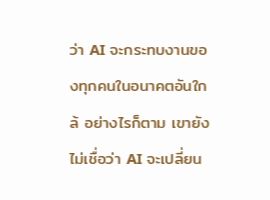ว่า AI จะกระทบงานของทุกคนในอนาคตอันใกล้ อย่างไรก็ตาม เขายังไม่เชื่อว่า AI จะเปลี่ยน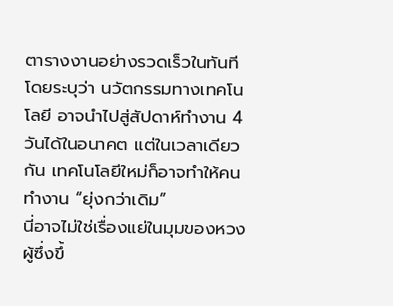ตารางงานอย่างรวดเร็วในทันที โดยระบุว่า นวัตกรรมทางเทคโนโลยี อาจนำไปสู่สัปดาห์ทำงาน 4 วันได้ในอนาคต แต่ในเวลาเดียวกัน เทคโนโลยีใหม่ก็อาจทำให้คนทำงาน “ยุ่งกว่าเดิม”
นี่อาจไม่ใช่เรื่องแย่ในมุมของหวง ผู้ซึ่งขึ้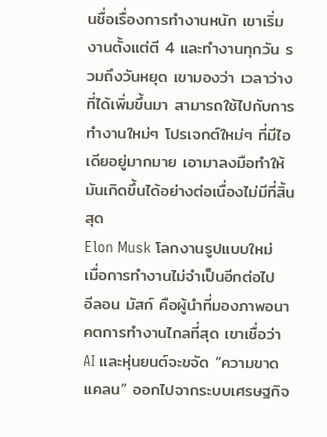นชื่อเรื่องการทำงานหนัก เขาเริ่มงานตั้งแต่ตี 4 และทำงานทุกวัน รวมถึงวันหยุด เขามองว่า เวลาว่างที่ได้เพิ่มขึ้นมา สามารถใช้ไปกับการทำงานใหม่ๆ โปรเจกต์ใหม่ๆ ที่มีไอเดียอยู่มากมาย เอามาลงมือทำให้มันเกิดขึ้นได้อย่างต่อเนื่องไม่มีที่สิ้นสุด
Elon Musk โลกงานรูปแบบใหม่ เมื่อการทำงานไม่จำเป็นอีกต่อไป
อีลอน มัสก์ คือผู้นำที่มองภาพอนาคตการทำงานไกลที่สุด เขาเชื่อว่า AI และหุ่นยนต์จะขจัด “ความขาดแคลน” ออกไปจากระบบเศรษฐกิจ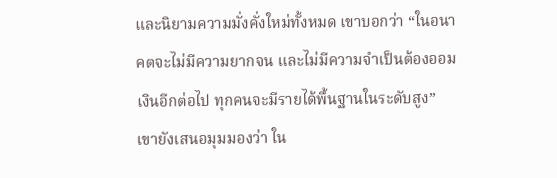และนิยามความมั่งคั่งใหม่ทั้งหมด เขาบอกว่า “ในอนาคตจะไม่มีความยากจน และไม่มีความจำเป็นต้องออมเงินอีกต่อไป ทุกคนจะมีรายได้พื้นฐานในระดับสูง”
เขายังเสนอมุมมองว่า ใน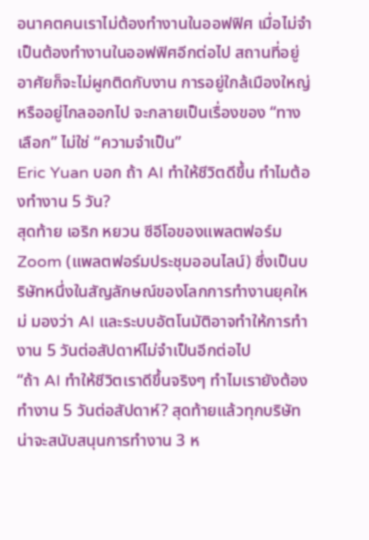อนาคตคนเราไม่ต้องทำงานในออฟฟิศ เมื่อไม่จำเป็นต้องทำงานในออฟฟิศอีกต่อไป สถานที่อยู่อาศัยก็จะไม่ผูกติดกับงาน การอยู่ใกล้เมืองใหญ่หรืออยู่ไกลออกไป จะกลายเป็นเรื่องของ “ทางเลือก” ไม่ใช่ “ความจำเป็น”
Eric Yuan บอก ถ้า AI ทำให้ชีวิตดีขึ้น ทำไมต้องทำงาน 5 วัน?
สุดท้าย เอริก หยวน ซีอีโอของแพลตฟอร์ม Zoom (แพลตฟอร์มประชุมออนไลน์) ซึ่งเป็นบริษัทหนึ่งในสัญลักษณ์ของโลกการทำงานยุคใหม่ มองว่า AI และระบบอัตโนมัติอาจทำให้การทำงาน 5 วันต่อสัปดาห์ไม่จำเป็นอีกต่อไป
“ถ้า AI ทำให้ชีวิตเราดีขึ้นจริงๆ ทำไมเรายังต้องทำงาน 5 วันต่อสัปดาห์? สุดท้ายแล้วทุกบริษัทน่าจะสนับสนุนการทำงาน 3 ห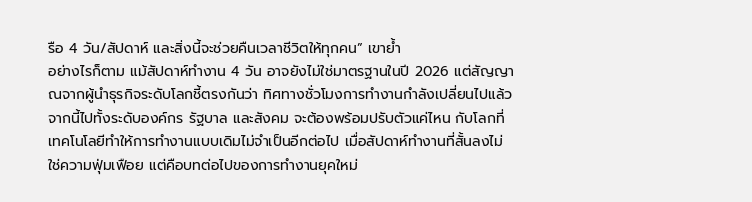รือ 4 วัน/สัปดาห์ และสิ่งนี้จะช่วยคืนเวลาชีวิตให้ทุกคน” เขาย้ำ
อย่างไรก็ตาม แม้สัปดาห์ทำงาน 4 วัน อาจยังไม่ใช่มาตรฐานในปี 2026 แต่สัญญาณจากผู้นำธุรกิจระดับโลกชี้ตรงกันว่า ทิศทางชั่วโมงการทำงานกำลังเปลี่ยนไปแล้ว จากนี้ไปทั้งระดับองค์กร รัฐบาล และสังคม จะต้องพร้อมปรับตัวแค่ไหน กับโลกที่เทคโนโลยีทำให้การทำงานแบบเดิมไม่จำเป็นอีกต่อไป เมื่อสัปดาห์ทำงานที่สั้นลงไม่ใช่ความฟุ่มเฟือย แต่คือบทต่อไปของการทำงานยุคใหม่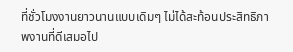ที่ชั่วโมงงานยาวนานแบบเดิมๆ ไม่ได้สะท้อนประสิทธิภาพงานที่ดีเสมอไป